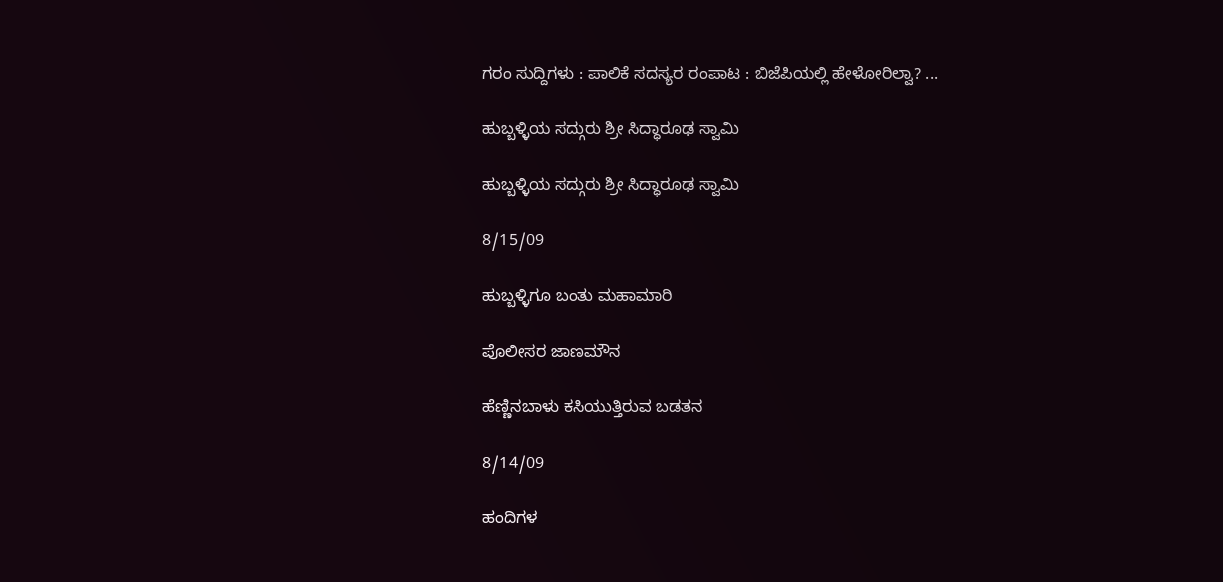ಗರಂ ಸುದ್ದಿಗಳು : ಪಾಲಿಕೆ ಸದಸ್ಯರ ರಂಪಾಟ : ಬಿಜೆಪಿಯಲ್ಲಿ ಹೇಳೋರಿಲ್ವಾ? ...

ಹುಬ್ಬಳ್ಳಿಯ ಸದ್ಗುರು ಶ್ರೀ ಸಿದ್ಧಾರೂಢ ಸ್ವಾಮಿ

ಹುಬ್ಬಳ್ಳಿಯ ಸದ್ಗುರು ಶ್ರೀ ಸಿದ್ಧಾರೂಢ ಸ್ವಾಮಿ

8/15/09

ಹುಬ್ಬಳ್ಳಿಗೂ ಬಂತು ಮಹಾಮಾರಿ

ಪೊಲೀಸರ ಜಾಣಮೌನ

ಹೆಣ್ಣಿನಬಾಳು ಕಸಿಯುತ್ತಿರುವ ಬಡತನ

8/14/09

ಹಂದಿಗಳ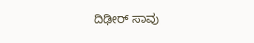ದಿಢೀರ್ ಸಾವು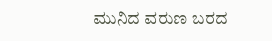ಮುನಿದ ವರುಣ ಬರದ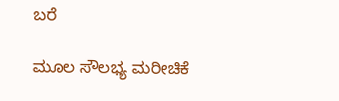ಬರೆ

ಮೂಲ ಸೌಲಭ್ಯ ಮರೀಚಿಕೆ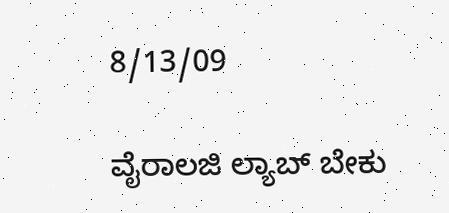8/13/09

ವೈರಾಲಜಿ ಲ್ಯಾಬ್ ಬೇಕು